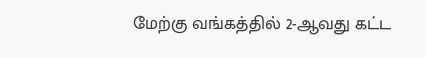மேற்கு வங்கத்தில் 2-ஆவது கட்ட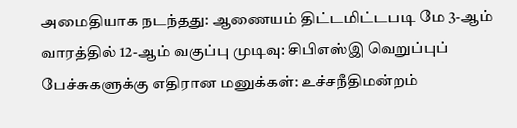அமைதியாக நடந்தது: ஆணையம் திட்டமிட்டபடி மே 3-ஆம் வாரத்தில் 12-ஆம் வகுப்பு முடிவு: சிபிஎஸ்இ வெறுப்புப் பேச்சுகளுக்கு எதிரான மனுக்கள்: உச்சநீதிமன்றம்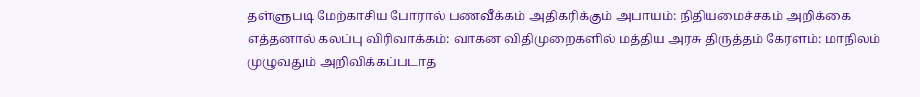தள்ளுபடி மேற்காசிய போரால் பணவீக்கம் அதிகரிக்கும் அபாயம்: நிதியமைச்சகம் அறிக்கை எத்தனால் கலப்பு விரிவாக்கம்: வாகன விதிமுறைகளில் மத்திய அரசு திருத்தம் கேரளம்: மாநிலம் முழுவதும் அறிவிக்கப்படாத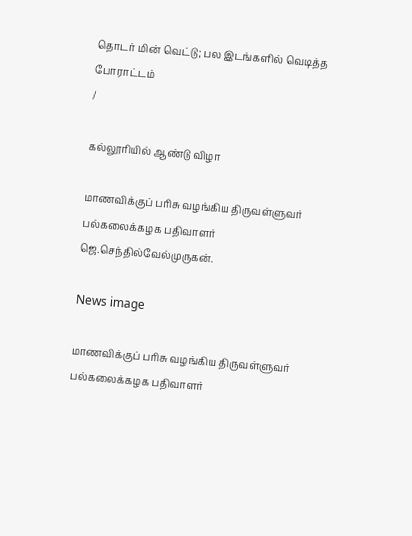தொடர் மின் வெட்டு; பல இடங்களில் வெடித்த போராட்டம்
/

கல்லூரியில் ஆண்டு விழா

மாணவிக்குப் பரிசு வழங்கிய திருவள்ளுவர் பல்கலைக்கழக பதிவாளர் ஜெ.செந்தில்வேல்முருகன்.

News image

மாணவிக்குப் பரிசு வழங்கிய திருவள்ளுவர் பல்கலைக்கழக பதிவாளர்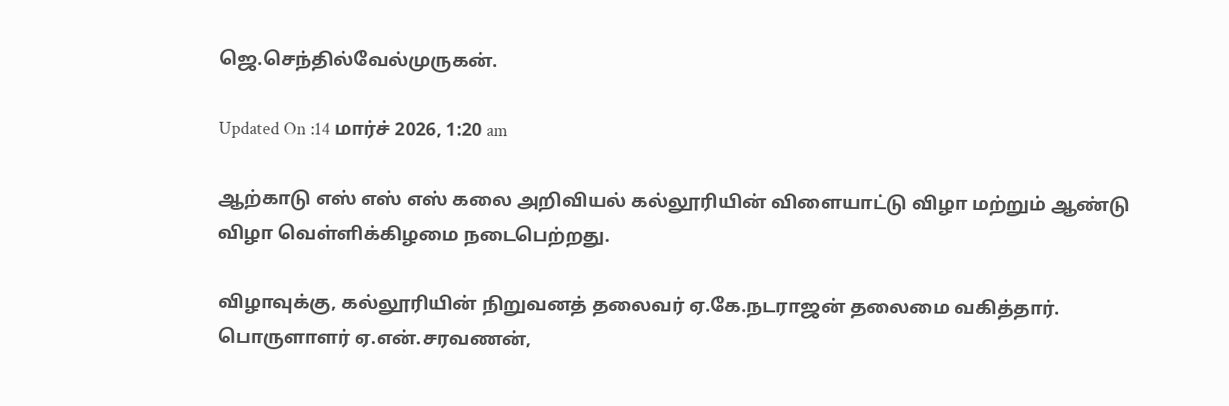ஜெ.செந்தில்வேல்முருகன்.

Updated On :14 மார்ச் 2026, 1:20 am

ஆற்காடு எஸ் எஸ் எஸ் கலை அறிவியல் கல்லூரியின் விளையாட்டு விழா மற்றும் ஆண்டு விழா வெள்ளிக்கிழமை நடைபெற்றது.

விழாவுக்கு, கல்லூரியின் நிறுவனத் தலைவர் ஏ.கே.நடராஜன் தலைமை வகித்தார். பொருளாளர் ஏ.என்.சரவணன்,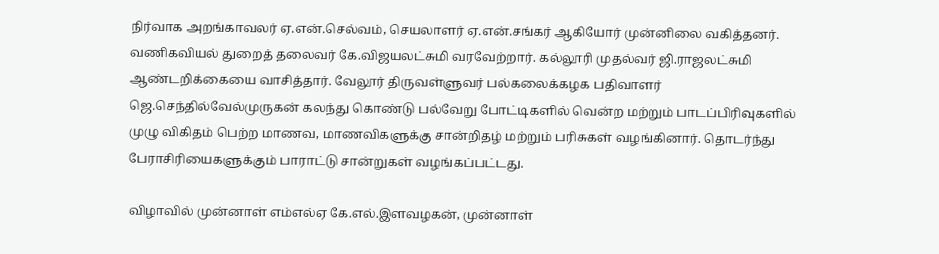நிர்வாக அறங்காவலர் ஏ.என்.செல்வம், செயலாளர் ஏ.என்.சங்கர் ஆகியோர் முன்னிலை வகித்தனர். வணிகவியல் துறைத் தலைவர் கே.விஜயலட்சுமி வரவேற்றார். கல்லூரி முதல்வர் ஜி.ராஜலட்சுமி ஆண்டறிக்கையை வாசித்தார். வேலூர் திருவள்ளுவர் பல்கலைக்கழக பதிவாளர் ஜெ.செந்தில்வேல்முருகன் கலந்து கொண்டு பல்வேறு போட்டிகளில் வென்ற மற்றும் பாடப்பிரிவுகளில் முழு விகிதம் பெற்ற மாணவ, மாணவிகளுக்கு சான்றிதழ் மற்றும் பரிசுகள் வழங்கினார். தொடர்ந்து பேராசிரியைகளுக்கும் பாராட்டு சான்றுகள் வழங்கப்பட்டது.

விழாவில் முன்னாள் எம்எல்ஏ கே.எல்.இளவழகன், முன்னாள்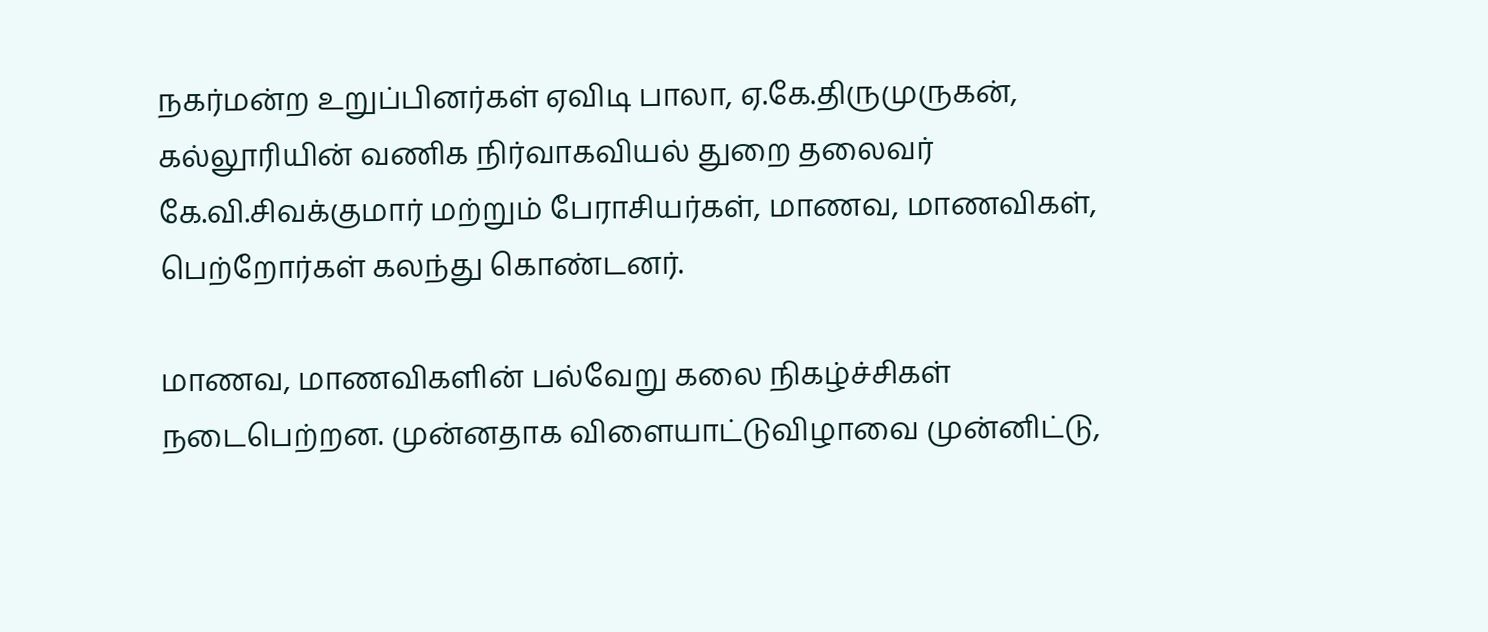நகர்மன்ற உறுப்பினர்கள் ஏவிடி பாலா, ஏ.கே.திருமுருகன், கல்லூரியின் வணிக நிர்வாகவியல் துறை தலைவர் கே.வி.சிவக்குமார் மற்றும் பேராசியர்கள், மாணவ, மாணவிகள், பெற்றோர்கள் கலந்து கொண்டனர்.

மாணவ, மாணவிகளின் பல்வேறு கலை நிகழ்ச்சிகள் நடைபெற்றன. முன்னதாக விளையாட்டுவிழாவை முன்னிட்டு,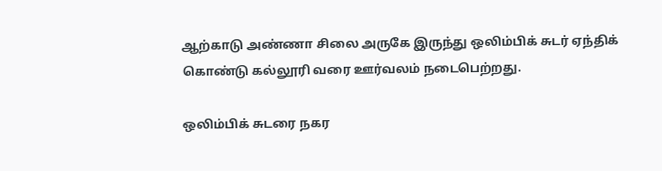ஆற்காடு அண்ணா சிலை அருகே இருந்து ஒலிம்பிக் சுடர் ஏந்திக் கொண்டு கல்லூரி வரை ஊர்வலம் நடைபெற்றது.

ஒலிம்பிக் சுடரை நகர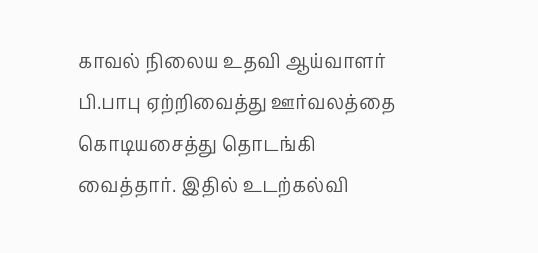காவல் நிலைய உதவி ஆய்வாளர் பி.பாபு ஏற்றிவைத்து ஊர்வலத்தை கொடியசைத்து தொடங்கி வைத்தார். இதில் உடற்கல்வி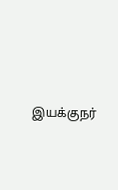இயக்குநர்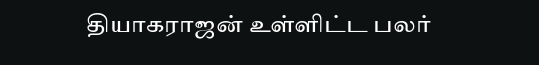தியாகராஜன் உள்ளிட்ட பலர்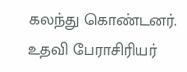கலந்து கொண்டனர். உதவி பேராசிரியர்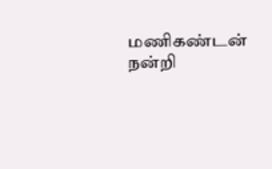மணிகண்டன் நன்றி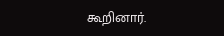கூறினார்.